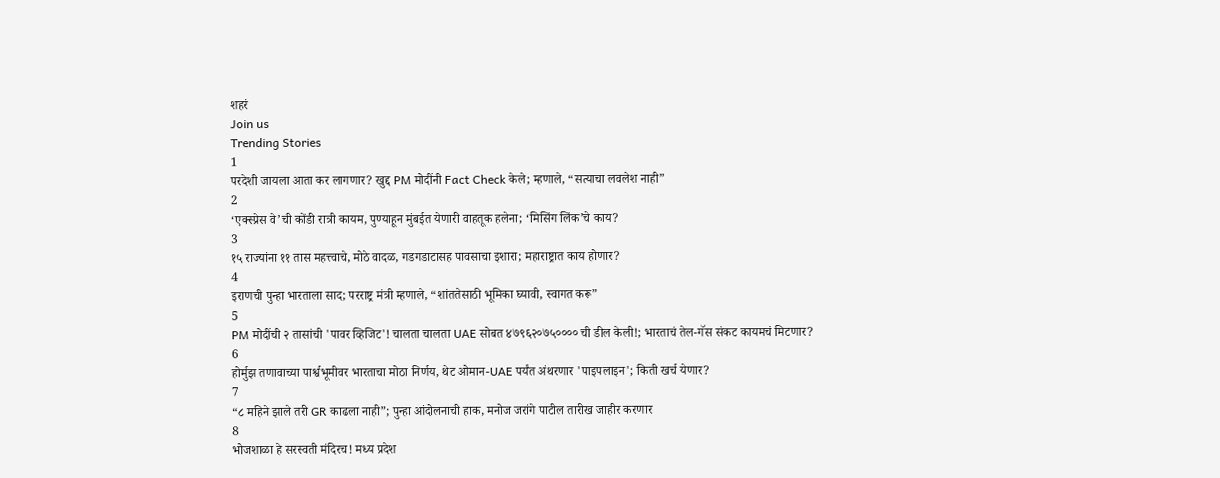शहरं
Join us
Trending Stories
1
परदेशी जायला आता कर लागणार? खुद्द PM मोदींनी Fact Check केले; म्हणाले, “सत्याचा लवलेश नाही”
2
‘एक्स्प्रेस वे’ची कोंडी रात्री कायम, पुण्याहून मुंबईत येणारी वाहतूक हलेना; ‘मिसिंग लिंक’चे काय?
3
१५ राज्यांना ११ तास महत्त्वाचे, मोठे वादळ, गडगडाटासह पावसाचा इशारा; महाराष्ट्रात काय होणार?
4
इराणची पुन्हा भारताला साद; परराष्ट्र मंत्री म्हणाले, “शांततेसाठी भूमिका घ्यावी, स्वागत करू”
5
PM मोदींची २ तासांची 'पावर व्हिजिट'! चालता चालता UAE सोबत ४७९६२०७५०००० ची डील केली!; भारताचं तेल-गॅस संकट कायमचं मिटणार?
6
होर्मुझ तणावाच्या पार्श्वभूमीवर भारताचा मोठा निर्णय, थेट ओमान-UAE पर्यंत अंथरणार 'पाइपलाइन'; किती खर्च येणार?
7
“८ महिने झाले तरी GR काढला नाही”; पुन्हा आंदोलनाची हाक, मनोज जरांगे पाटील तारीख जाहीर करणार
8
भोजशाळा हे सरस्वती मंदिरच! मध्य प्रदेश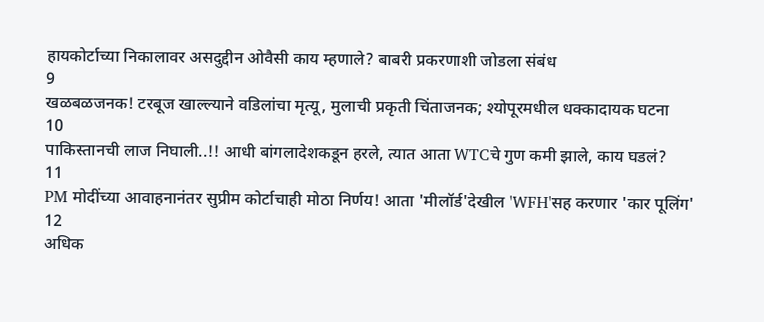हायकोर्टाच्या निकालावर असदुद्दीन ओवैसी काय म्हणाले? बाबरी प्रकरणाशी जोडला संबंध
9
खळबळजनक! टरबूज खाल्ल्याने वडिलांचा मृत्यू, मुलाची प्रकृती चिंताजनक; श्योपूरमधील धक्कादायक घटना
10
पाकिस्तानची लाज निघाली..!! आधी बांगलादेशकडून हरले, त्यात आता WTCचे गुण कमी झाले, काय घडलं?
11
PM मोदींच्या आवाहनानंतर सुप्रीम कोर्टाचाही मोठा निर्णय! आता 'मीलॉर्ड'देखील 'WFH'सह करणार 'कार पूलिंग'
12
अधिक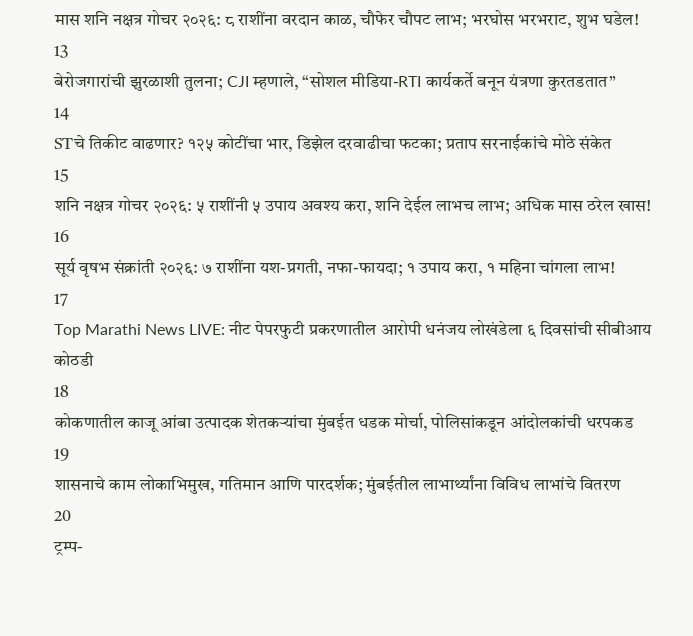मास शनि नक्षत्र गोचर २०२६: ८ राशींना वरदान काळ, चौफेर चौपट लाभ; भरघोस भरभराट, शुभ घडेल!
13
बेरोजगारांची झुरळाशी तुलना; CJI म्हणाले, “सोशल मीडिया-RTI कार्यकर्ते बनून यंत्रणा कुरतडतात”
14
STचे तिकीट वाढणार? १२५ कोटींचा भार, डिझेल दरवाढीचा फटका; प्रताप सरनाईकांचे मोठे संकेत
15
शनि नक्षत्र गोचर २०२६: ५ राशींनी ५ उपाय अवश्य करा, शनि देईल लाभच लाभ; अधिक मास ठरेल खास!
16
सूर्य वृषभ संक्रांती २०२६: ७ राशींना यश-प्रगती, नफा-फायदा; १ उपाय करा, १ महिना चांगला लाभ!
17
Top Marathi News LIVE: नीट पेपरफुटी प्रकरणातील आरोपी धनंजय लोखंडेला ६ दिवसांची सीबीआय कोठडी
18
कोकणातील काजू आंबा उत्पादक शेतकऱ्यांचा मुंबईत धडक मोर्चा, पोलिसांकडून आंदोलकांची धरपकड
19
शासनाचे काम लोकाभिमुख, गतिमान आणि पारदर्शक; मुंबईतील लाभार्थ्यांना विविध लाभांचे वितरण
20
ट्रम्प-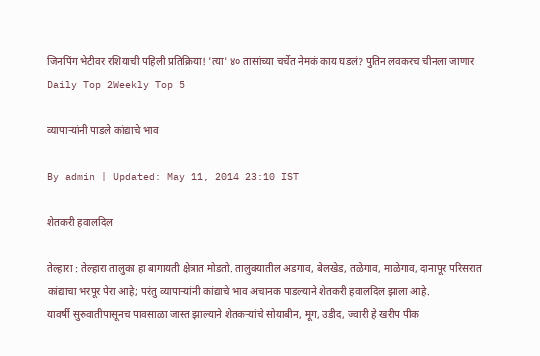जिनपिंग भेटीवर रशियाची पहिली प्रतिक्रिया! 'त्या' ४० तासांच्या चर्चेत नेमकं काय घडलं? पुतिन लवकरच चीनला जाणार
Daily Top 2Weekly Top 5

व्यापार्‍यांनी पाडले कांद्याचे भाव

By admin | Updated: May 11, 2014 23:10 IST

शेतकरी हवालदिल

तेल्हारा : तेल्हारा तालुका हा बागायती क्षेत्रात मोडतो. तालुक्यातील अडगाव, बेलखेड, तळेगाव, माळेगाव, दानापूर परिसरात कांद्याचा भरपूर पेरा आहे; परंतु व्यापार्‍यांनी कांद्याचे भाव अचानक पाडल्याने शेतकरी हवालदिल झाला आहे.
यावर्षी सुरुवातीपासूनच पावसाळा जास्त झाल्याने शेतकर्‍यांचे सोयाबीन, मूग, उडीद, ज्वारी हे खरीप पीक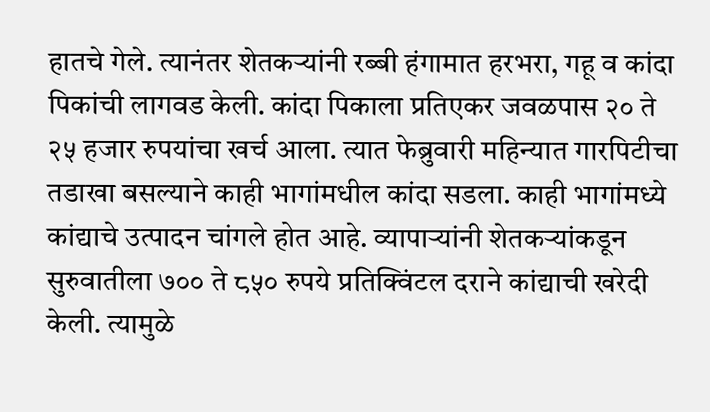हातचे गेले. त्यानंतर शेतकर्‍यांनी रब्बी हंगामात हरभरा, गहू व कांदा पिकांची लागवड केली. कांदा पिकाला प्रतिएकर जवळपास २० ते २५ हजार रुपयांचा खर्च आला. त्यात फेब्रुवारी महिन्यात गारपिटीचा तडाखा बसल्याने काही भागांमधील कांदा सडला. काही भागांमध्ये कांद्याचे उत्पादन चांगले होत आहे. व्यापार्‍यांनी शेतकर्‍यांकडून सुरुवातीला ७०० ते ८५० रुपये प्रतिक्विंटल दराने कांद्याची खरेदी केली. त्यामुळे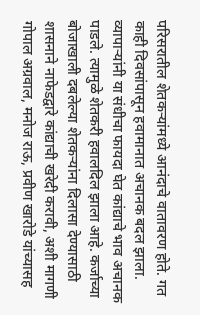परिसरातील शेतकर्‍यांमध्ये आनंदाचे वातावरण होते. गत काही दिवसांपासून हवामानात अचानक बदल झाला. व्यापार्‍यांनी या संधीचा फायदा घेत कांद्याचे भाव अचानक पाडले. त्यामुळे शेतकरी हवालदिल झाला आहे. कर्जाच्या बोजाखाली दबलेल्या शेतकर्‍यांना दिलासा देण्यासाठी शासनाने नाफेडद्वारे कांद्याची खरेदी करावी, अशी मागणी गोपाल अग्रवाल, मनोज राऊ, प्रवीण खारोडे यांच्यासह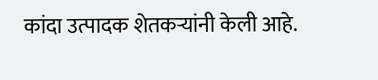कांदा उत्पादक शेतकर्‍यांनी केली आहे.